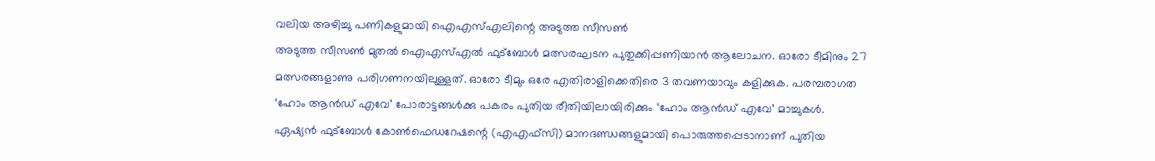വലിയ അഴിച്ചു പണികളുമായി ഐഎസ്എലിന്റെ അടുത്ത സീസൺ
അടുത്ത സീസൺ മുതൽ ഐഎസ്എൽ ഫുട്ബോൾ മത്സരഘടന പുതുക്കിപ്പണിയാൻ ആലോചന. ഓരോ ടീമിനും 27 മത്സരങ്ങളാണു പരിഗണനയിലുള്ളത്. ഓരോ ടീമും ഒരേ എതിരാളിക്കെതിരെ 3 തവണയാവും കളിക്കുക. പരമ്പരാഗത ‘ഹോം ആൻഡ് എവേ’ പോരാട്ടങ്ങൾക്കു പകരം പുതിയ രീതിയിലായിരിക്കും ‘ഹോം ആൻഡ് എവേ’ മാച്ചുകൾ.
ഏഷ്യൻ ഫുട്ബോൾ കോൺഫെഡറേഷന്റെ (എഎഫ്സി) മാനദണ്ഡങ്ങളുമായി പൊരുത്തപ്പെടാനാണ് പുതിയ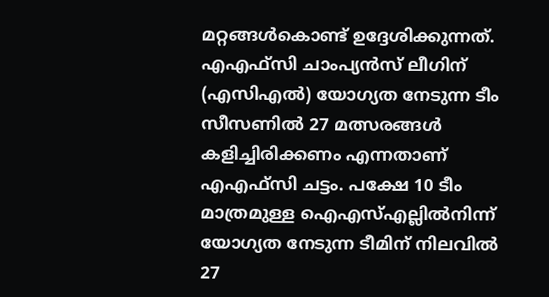മറ്റങ്ങൾകൊണ്ട് ഉദ്ദേശിക്കുന്നത്.
എഎഫ്സി ചാംപ്യൻസ് ലീഗിന് (എസിഎൽ) യോഗ്യത നേടുന്ന ടീം സീസണിൽ 27 മത്സരങ്ങൾ കളിച്ചിരിക്കണം എന്നതാണ് എഎഫ്സി ചട്ടം. പക്ഷേ 10 ടീം മാത്രമുള്ള ഐഎസ്എല്ലിൽനിന്ന് യോഗ്യത നേടുന്ന ടീമിന് നിലവിൽ 27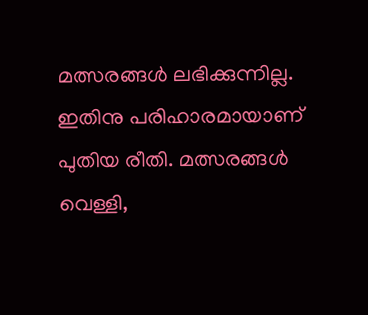മത്സരങ്ങൾ ലഭിക്കുന്നില്ല. ഇതിനു പരിഹാരമായാണ് പുതിയ രീതി. മത്സരങ്ങൾ വെള്ളി,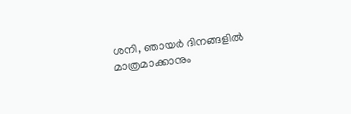ശനി, ഞായർ ദിനങ്ങളിൽ മാത്രമാക്കാനും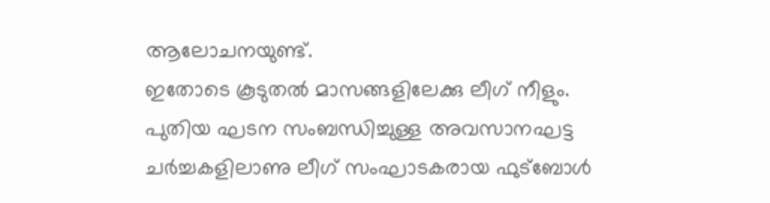ആലോചനയുണ്ട്.
ഇതോടെ കൂടുതൽ മാസങ്ങളിലേക്കു ലീഗ് നീളും.
പുതിയ ഘടന സംബന്ധിച്ചുള്ള അവസാനഘട്ട ചർച്ചകളിലാണു ലീഗ് സംഘാടകരായ ഫുട്ബോൾ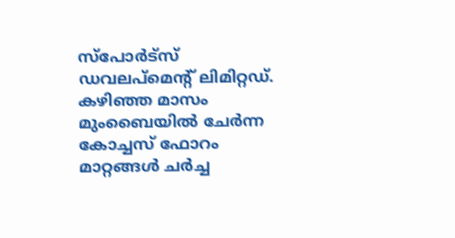സ്പോർട്സ് ഡവലപ്മെന്റ് ലിമിറ്റഡ്. കഴിഞ്ഞ മാസം മുംബൈയിൽ ചേർന്ന കോച്ചസ് ഫോറം മാറ്റങ്ങൾ ചർച്ച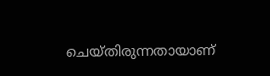ചെയ്തിരുന്നതായാണ്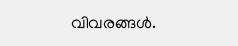വിവരങ്ങൾ.